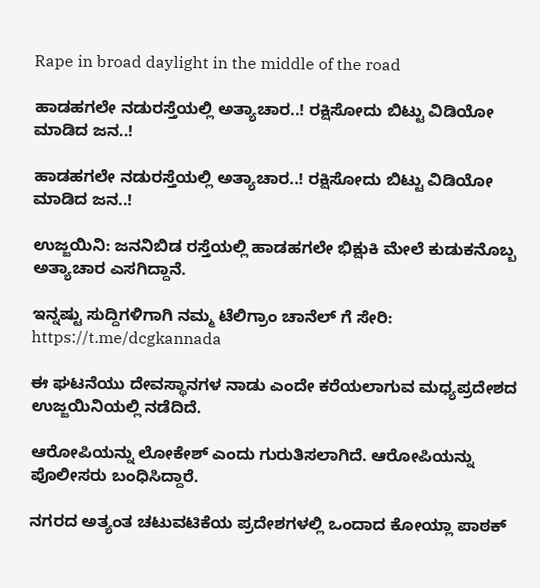Rape in broad daylight in the middle of the road

ಹಾಡಹಗಲೇ ನಡುರಸ್ತೆಯಲ್ಲಿ ಅತ್ಯಾಚಾರ..! ರಕ್ಷಿಸೋದು‌ ಬಿಟ್ಟು ವಿಡಿಯೋ ಮಾಡಿದ ಜನ..!

ಹಾಡಹಗಲೇ ನಡುರಸ್ತೆಯಲ್ಲಿ ಅತ್ಯಾಚಾರ..! ರಕ್ಷಿಸೋದು‌ ಬಿಟ್ಟು ವಿಡಿಯೋ ಮಾಡಿದ ಜನ..!

ಉಜ್ಜಯಿನಿ: ಜನನಿಬಿಡ ರಸ್ತೆಯಲ್ಲಿ ಹಾಡಹಗಲೇ ಭಿಕ್ಷುಕಿ ಮೇಲೆ ಕುಡುಕನೊಬ್ಬ ಅತ್ಯಾಚಾರ ಎಸಗಿದ್ದಾನೆ.

ಇನ್ನಷ್ಟು ಸುದ್ದಿಗಳಿಗಾಗಿ ನಮ್ಮ‌ ಟೆಲಿಗ್ರಾಂ ಚಾನೆಲ್ ಗೆ ಸೇರಿ: https://t.me/dcgkannada

ಈ ಘಟನೆಯು ದೇವಸ್ಥಾನಗಳ ನಾಡು ಎಂದೇ ಕರೆಯಲಾಗುವ ಮಧ್ಯಪ್ರದೇಶದ ಉಜ್ಜಯಿನಿಯಲ್ಲಿ ನಡೆದಿದೆ.

ಆರೋಪಿಯನ್ನು ಲೋಕೇಶ್ ಎಂದು ಗುರುತಿಸಲಾಗಿದೆ. ಆರೋಪಿಯನ್ನು ಪೊಲೀಸರು ಬಂಧಿಸಿದ್ದಾರೆ.

ನಗರದ ಅತ್ಯಂತ ಚಟುವಟಿಕೆಯ ಪ್ರದೇಶಗಳಲ್ಲಿ ಒಂದಾದ ಕೋಯ್ಲಾ ಪಾಠಕ್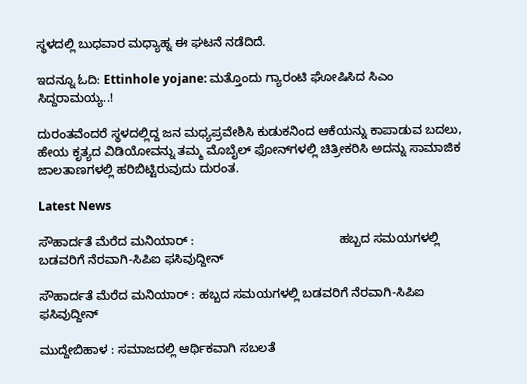ಸ್ಥಳದಲ್ಲಿ ಬುಧವಾರ ಮಧ್ಯಾಹ್ನ ಈ ಘಟನೆ ನಡೆದಿದೆ.

ಇದನ್ನೂ ಓದಿ: Ettinhole yojane: ಮತ್ತೊಂದು ಗ್ಯಾರಂಟಿ ಘೋಷಿಸಿದ ಸಿಎಂ ಸಿದ್ದರಾಮಯ್ಯ‌..!

ದುರಂತವೆಂದರೆ ಸ್ಥಳದಲ್ಲಿದ್ದ ಜನ ಮಧ್ಯಪ್ರವೇಶಿಸಿ ಕುಡುಕನಿಂದ ಆಕೆಯನ್ನು ಕಾಪಾಡುವ ಬದಲು, ಹೇಯ ಕೃತ್ಯದ ವಿಡಿಯೋವನ್ನು ತಮ್ಮ ಮೊಬೈಲ್ ಫೋನ್‌ಗಳಲ್ಲಿ ಚಿತ್ರೀಕರಿಸಿ ಅದನ್ನು ಸಾಮಾಜಿಕ ಜಾಲತಾಣಗಳಲ್ಲಿ ಹರಿಬಿಟ್ಟಿರುವುದು ದುರಂತ.

Latest News

ಸೌಹಾರ್ದತೆ ಮೆರೆದ ಮನಿಯಾರ್ :                                          ಹಬ್ಬದ ಸಮಯಗಳಲ್ಲಿ ಬಡವರಿಗೆ ನೆರವಾಗಿ-ಸಿಪಿಐ ಫಸಿವುದ್ದೀನ್

ಸೌಹಾರ್ದತೆ ಮೆರೆದ ಮನಿಯಾರ್ : ಹಬ್ಬದ ಸಮಯಗಳಲ್ಲಿ ಬಡವರಿಗೆ ನೆರವಾಗಿ-ಸಿಪಿಐ ಫಸಿವುದ್ದೀನ್

ಮುದ್ದೇಬಿಹಾಳ : ಸಮಾಜದಲ್ಲಿ ಆರ್ಥಿಕವಾಗಿ ಸಬಲತೆ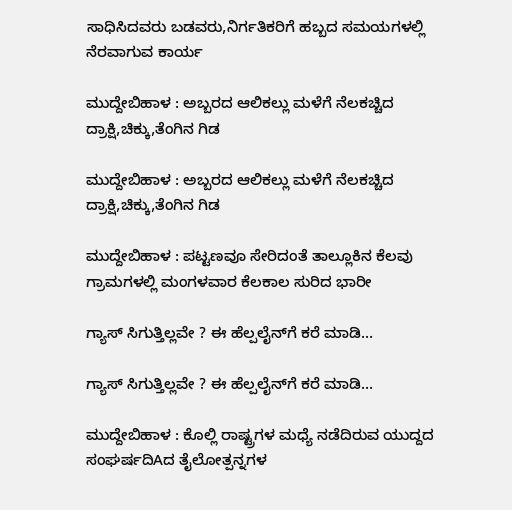ಸಾಧಿಸಿದವರು ಬಡವರು,ನಿರ್ಗತಿಕರಿಗೆ ಹಬ್ಬದ ಸಮಯಗಳಲ್ಲಿ ನೆರವಾಗುವ ಕಾರ್ಯ

ಮುದ್ದೇಬಿಹಾಳ : ಅಬ್ಬರದ ಆಲಿಕಲ್ಲು ಮಳೆಗೆ ನೆಲಕಚ್ಚಿದ ದ್ರಾಕ್ಷಿ,ಚಿಕ್ಕು,ತೆಂಗಿನ ಗಿಡ

ಮುದ್ದೇಬಿಹಾಳ : ಅಬ್ಬರದ ಆಲಿಕಲ್ಲು ಮಳೆಗೆ ನೆಲಕಚ್ಚಿದ ದ್ರಾಕ್ಷಿ,ಚಿಕ್ಕು,ತೆಂಗಿನ ಗಿಡ

ಮುದ್ದೇಬಿಹಾಳ : ಪಟ್ಟಣವೂ ಸೇರಿದಂತೆ ತಾಲ್ಲೂಕಿನ ಕೆಲವು ಗ್ರಾಮಗಳಲ್ಲಿ ಮಂಗಳವಾರ ಕೆಲಕಾಲ ಸುರಿದ ಭಾರೀ

ಗ್ಯಾಸ್ ಸಿಗುತ್ತಿಲ್ಲವೇ ? ಈ ಹೆಲ್ಪಲೈನ್‌ಗೆ ಕರೆ ಮಾಡಿ…

ಗ್ಯಾಸ್ ಸಿಗುತ್ತಿಲ್ಲವೇ ? ಈ ಹೆಲ್ಪಲೈನ್‌ಗೆ ಕರೆ ಮಾಡಿ…

ಮುದ್ದೇಬಿಹಾಳ : ಕೊಲ್ಲಿ ರಾಷ್ಟ್ರಗಳ ಮಧ್ಯೆ ನಡೆದಿರುವ ಯುದ್ದದ ಸಂಘರ್ಷದಿAದ ತೈಲೋತ್ಪನ್ನಗಳ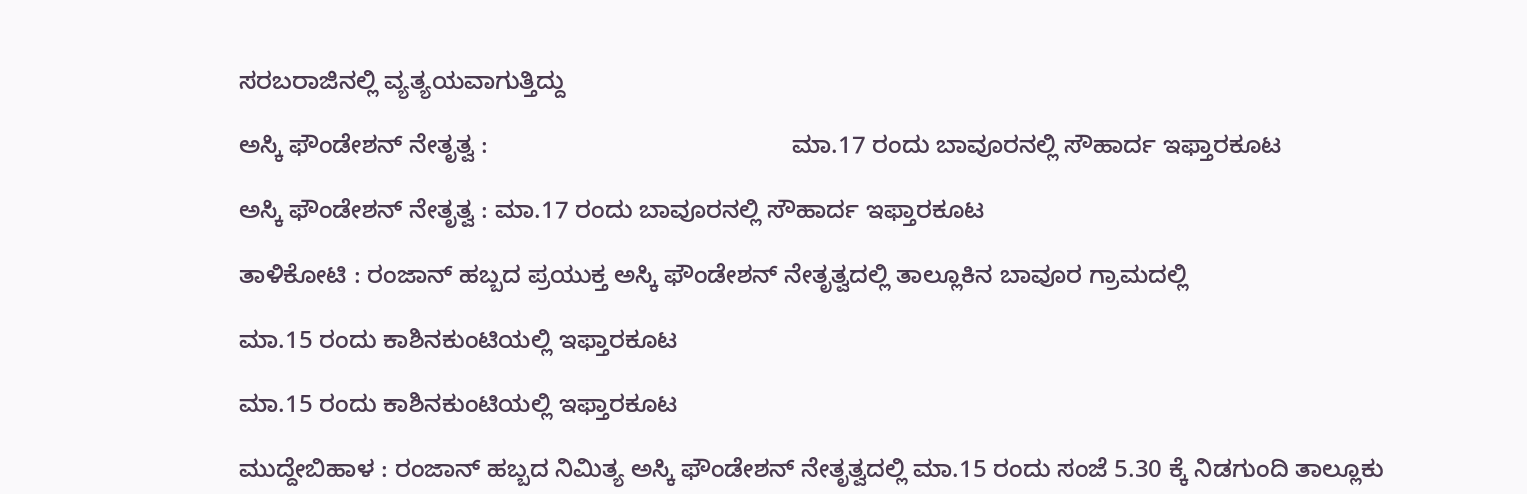ಸರಬರಾಜಿನಲ್ಲಿ ವ್ಯತ್ಯಯವಾಗುತ್ತಿದ್ದು

ಅಸ್ಕಿ ಫೌಂಡೇಶನ್ ನೇತೃತ್ವ :                                            ಮಾ.17 ರಂದು ಬಾವೂರನಲ್ಲಿ ಸೌಹಾರ್ದ ಇಫ್ತಾರಕೂಟ

ಅಸ್ಕಿ ಫೌಂಡೇಶನ್ ನೇತೃತ್ವ : ಮಾ.17 ರಂದು ಬಾವೂರನಲ್ಲಿ ಸೌಹಾರ್ದ ಇಫ್ತಾರಕೂಟ

ತಾಳಿಕೋಟಿ : ರಂಜಾನ್ ಹಬ್ಬದ ಪ್ರಯುಕ್ತ ಅಸ್ಕಿ ಫೌಂಡೇಶನ್ ನೇತೃತ್ವದಲ್ಲಿ ತಾಲ್ಲೂಕಿನ ಬಾವೂರ ಗ್ರಾಮದಲ್ಲಿ

ಮಾ.15 ರಂದು ಕಾಶಿನಕುಂಟಿಯಲ್ಲಿ ಇಫ್ತಾರಕೂಟ

ಮಾ.15 ರಂದು ಕಾಶಿನಕುಂಟಿಯಲ್ಲಿ ಇಫ್ತಾರಕೂಟ

ಮುದ್ದೇಬಿಹಾಳ : ರಂಜಾನ್ ಹಬ್ಬದ ನಿಮಿತ್ಯ ಅಸ್ಕಿ ಫೌಂಡೇಶನ್ ನೇತೃತ್ವದಲ್ಲಿ ಮಾ.15 ರಂದು ಸಂಜೆ 5.30 ಕ್ಕೆ ನಿಡಗುಂದಿ ತಾಲ್ಲೂಕು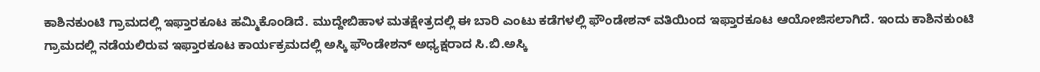ಕಾಶಿನಕುಂಟಿ ಗ್ರಾಮದಲ್ಲಿ ಇಫ್ತಾರಕೂಟ ಹಮ್ಮಿಕೊಂಡಿದೆ. ಮುದ್ದೇಬಿಹಾಳ ಮತಕ್ಷೇತ್ರದಲ್ಲಿ ಈ ಬಾರಿ ಎಂಟು ಕಡೆಗಳಲ್ಲಿ ಫೌಂಡೇಶನ್ ವತಿಯಿಂದ ಇಫ್ತಾರಕೂಟ ಆಯೋಜಿಸಲಾಗಿದೆ. ಇಂದು ಕಾಶಿನಕುಂಟಿ ಗ್ರಾಮದಲ್ಲಿ ನಡೆಯಲಿರುವ ಇಫ್ತಾರಕೂಟ ಕಾರ್ಯಕ್ರಮದಲ್ಲಿ ಅಸ್ಕಿ ಫೌಂಡೇಶನ್ ಅಧ್ಯಕ್ಷರಾದ ಸಿ.ಬಿ.ಅಸ್ಕಿ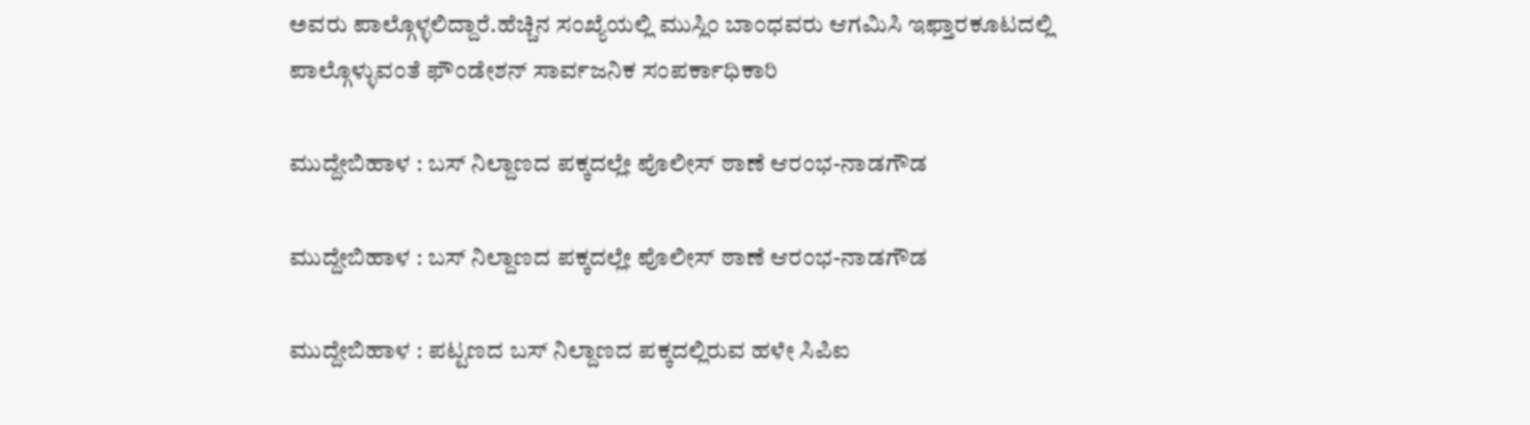ಅವರು ಪಾಲ್ಗೊಳ್ಳಲಿದ್ದಾರೆ.ಹೆಚ್ಚಿನ ಸಂಖ್ಯೆಯಲ್ಲಿ ಮುಸ್ಲಿಂ ಬಾಂಧವರು ಆಗಮಿಸಿ ಇಫ್ತಾರಕೂಟದಲ್ಲಿ ಪಾಲ್ಗೊಳ್ಳುವಂತೆ ಫೌಂಡೇಶನ್ ಸಾರ್ವಜನಿಕ ಸಂಪರ್ಕಾಧಿಕಾರಿ

ಮುದ್ದೇಬಿಹಾಳ : ಬಸ್ ನಿಲ್ದಾಣದ ಪಕ್ಕದಲ್ಲೇ ಪೊಲೀಸ್ ಠಾಣೆ ಆರಂಭ-ನಾಡಗೌಡ

ಮುದ್ದೇಬಿಹಾಳ : ಬಸ್ ನಿಲ್ದಾಣದ ಪಕ್ಕದಲ್ಲೇ ಪೊಲೀಸ್ ಠಾಣೆ ಆರಂಭ-ನಾಡಗೌಡ

ಮುದ್ದೇಬಿಹಾಳ : ಪಟ್ಟಣದ ಬಸ್ ನಿಲ್ದಾಣದ ಪಕ್ಕದಲ್ಲಿರುವ ಹಳೇ ಸಿಪಿಐ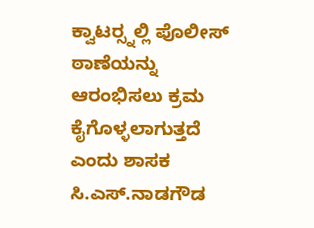ಕ್ವಾಟರ‍್ಸ್ನಲ್ಲಿ ಪೊಲೀಸ್ ಠಾಣೆಯನ್ನು ಆರಂಭಿಸಲು ಕ್ರಮ ಕೈಗೊಳ್ಳಲಾಗುತ್ತದೆ ಎಂದು ಶಾಸಕ ಸಿ.ಎಸ್.ನಾಡಗೌಡ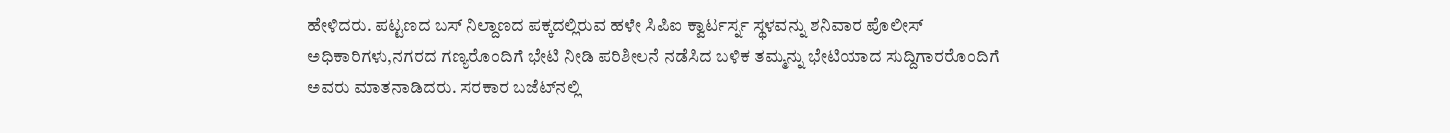ಹೇಳಿದರು. ಪಟ್ಟಣದ ಬಸ್ ನಿಲ್ದಾಣದ ಪಕ್ಕದಲ್ಲಿರುವ ಹಳೇ ಸಿಪಿಐ ಕ್ವಾರ್ಟರ್ಸ್ನ ಸ್ಥಳವನ್ನು ಶನಿವಾರ ಪೊಲೀಸ್ ಅಧಿಕಾರಿಗಳು,ನಗರದ ಗಣ್ಯರೊಂದಿಗೆ ಭೇಟಿ ನೀಡಿ ಪರಿಶೀಲನೆ ನಡೆಸಿದ ಬಳಿಕ ತಮ್ಮನ್ನು ಭೇಟಿಯಾದ ಸುದ್ದಿಗಾರರೊಂದಿಗೆ ಅವರು ಮಾತನಾಡಿದರು. ಸರಕಾರ ಬಜೆಟ್‌ನಲ್ಲಿ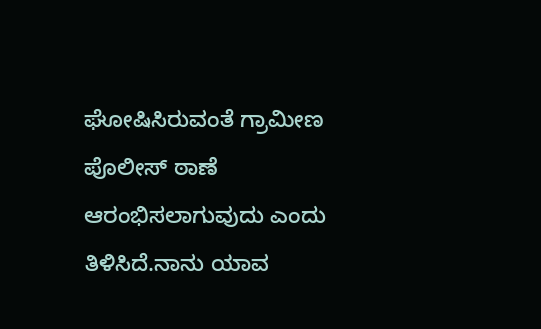ಘೋಷಿಸಿರುವಂತೆ ಗ್ರಾಮೀಣ ಪೊಲೀಸ್ ಠಾಣೆ ಆರಂಭಿಸಲಾಗುವುದು ಎಂದು ತಿಳಿಸಿದೆ.ನಾನು ಯಾವ